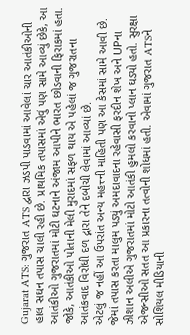Gujarat ATS: ગુજરાત ATS દ્વારા ઝડપી પાડવામાં આવેલાં ચાર આતંકીઓની હાલ સઘન તપાસ ચાલી રહી છે. પ્રાથમિક તપાસમાં એવું પણ સામે આવ્યું છેકે, આ આતંકીઓ ગુજરાતમાં મોટી ઘટનાને અંજામ આપીને ભારત છોડવાની ફિરાકમાં હતા. જોકે, આતંકીઓ પોતાની મેલી મુરાદમાં સફળ થાય એ પહેલાં જ ગુજરાતના આતંકવાદ વિરોધી દળ દ્નારા તેને દબોચી લેવામાં આવ્યાં છે.
એટલું જ નહીં આ ઉપરાંત અન્ય મહત્ત્ની માહિતી પણ આ કેસમાં સામે આવી છે. જેમાં તપાસ કરતા માલુમ પડ્યું અમદાવાદના રહેવાસી ફરદીન શેખ અને UPના ઝીશાન અલીએ ગુજરાતમાં મોટો આતંકી હુમલો કરવાનો પ્લાન ઘડ્યો હતો. સુરક્ષા એજન્સીઓ સતત આ પ્રકારના તત્વોની શોધમાં હતી. એવામાં ગુજરાત ATSને સોશિયલ મીડિયાની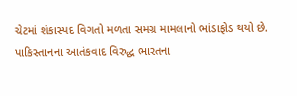ચેટમાં શંકાસ્પદ વિગતો મળતા સમગ્ર મામલાનો ભાંડાફોડ થયો છે.
પાકિસ્તાનના આતંકવાદ વિરુદ્ધ ભારતના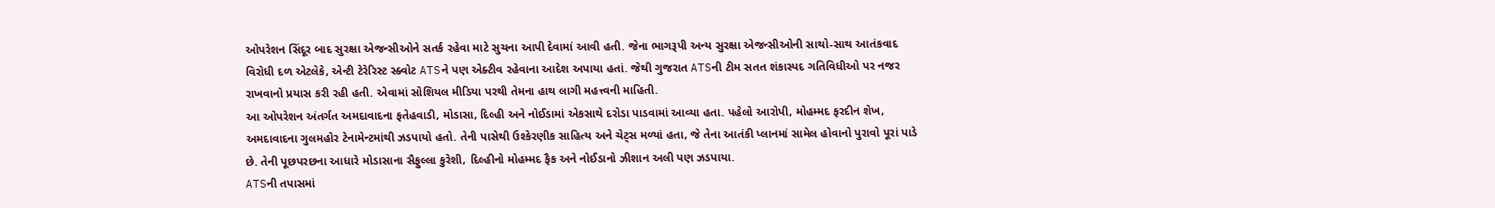ઓપરેશન સિંદૂર બાદ સુરક્ષા એજન્સીઓને સતર્ક રહેવા માટે સુચના આપી દેવામાં આવી હતી. જેના ભાગરૂપી અન્ય સુરક્ષા એજન્સીઓની સાથો-સાથ આતંકવાદ વિરોધી દળ એટલેકે, એન્ટી ટેરેરિસ્ટ સ્ક્વોટ ATSને પણ એક્ટીવ રહેવાના આદેશ અપાયા હતાં. જેથી ગુજરાત ATSની ટીમ સતત શંકાસ્પદ ગતિવિધીઓ પર નજર રાખવાનો પ્રયાસ કરી રહી હતી. એવામાં સોશિયલ મીડિયા પરથી તેમના હાથ લાગી મહત્ત્વની માહિતી.
આ ઓપરેશન અંતર્ગત અમદાવાદના ફતેહવાડી, મોડાસા, દિલ્હી અને નોઈડામાં એકસાથે દરોડા પાડવામાં આવ્યા હતા. પહેલો આરોપી, મોહમ્મદ ફરદીન શેખ, અમદાવાદના ગુલમહોર ટેનામેન્ટમાંથી ઝડપાયો હતો. તેની પાસેથી ઉશ્કેરણીક સાહિત્ય અને ચેટ્સ મળ્યાં હતા, જે તેના આતંકી પ્લાનમાં સામેલ હોવાનો પુરાવો પૂરાં પાડે છે. તેની પૂછપરછના આધારે મોડાસાના સૈફુલ્લા કુરેશી, દિલ્હીનો મોહમ્મદ ફૈક અને નોઈડાનો ઝીશાન અલી પણ ઝડપાયા.
ATSની તપાસમાં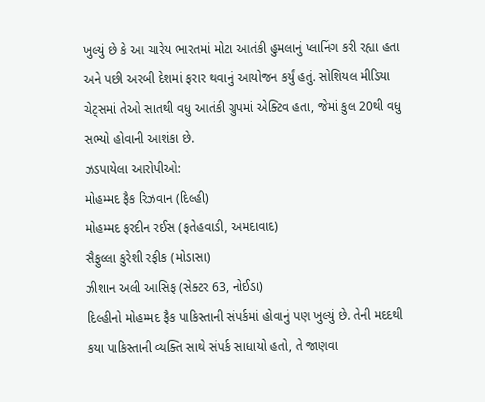ખુલ્યું છે કે આ ચારેય ભારતમાં મોટા આતંકી હુમલાનું પ્લાનિંગ કરી રહ્યા હતા અને પછી અરબી દેશમાં ફરાર થવાનું આયોજન કર્યું હતું. સોશિયલ મીડિયા ચેટ્સમાં તેઓ સાતથી વધુ આતંકી ગ્રુપમાં એક્ટિવ હતા, જેમાં કુલ 20થી વધુ સભ્યો હોવાની આશંકા છે.
ઝડપાયેલા આરોપીઓ:
મોહમ્મદ ફૈક રિઝવાન (દિલ્હી)
મોહમ્મદ ફરદીન રઈસ (ફતેહવાડી, અમદાવાદ)
સૈફુલ્લા કુરેશી રફીક (મોડાસા)
ઝીશાન અલી આસિફ (સેક્ટર 63, નોઈડા)
દિલ્હીનો મોહમ્મદ ફૈક પાકિસ્તાની સંપર્કમાં હોવાનું પણ ખુલ્યું છે. તેની મદદથી કયા પાકિસ્તાની વ્યક્તિ સાથે સંપર્ક સાધાયો હતો, તે જાણવા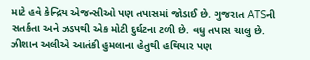માટે હવે કેન્દ્રિય એજન્સીઓ પણ તપાસમાં જોડાઈ છે. ગુજરાત ATSની સતર્કતા અને ઝડપથી એક મોટી દુર્ઘટના ટળી છે. વધુ તપાસ ચાલુ છે. ઝીશાન અલીએ આતંકી હુમલાના હેતુથી હથિયાર પણ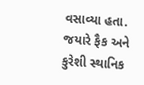વસાવ્યા હતા. જયારે ફૈક અને કુરેશી સ્થાનિક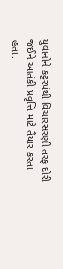યુવાનોને કટ્ટરપંથી વિચારસરણી તરફ દોરી જઈને આતંકી પ્રવૃત્તિ માટે તૈયાર કરતા હતા.